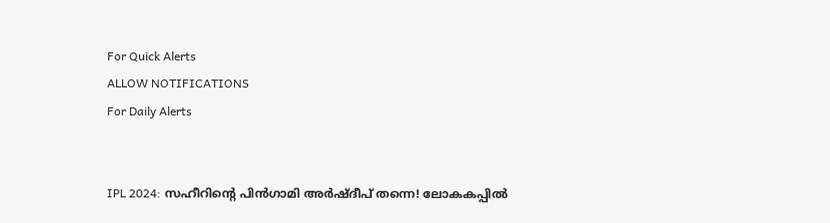For Quick Alerts
ALLOW NOTIFICATIONS
For Daily Alerts


IPL 2024: സഹീറിന്റെ പിന്‍ഗാമി അര്‍ഷ്ദീപ് തന്നെ! ലോകകപ്പില്‍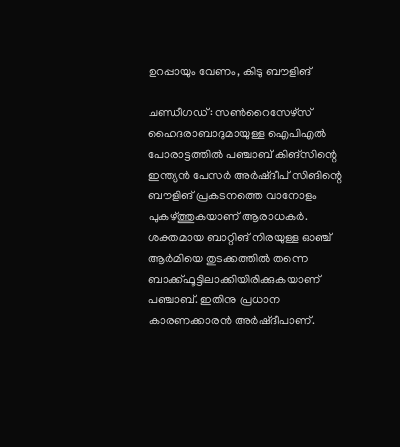ഉറപ്പായും വേണം, കിടു ബൗളിങ്

ചണ്ഡീഗഡ്: സണ്‍റൈസേഴ്‌സ് ഹൈദരാബാദുമായുള്ള ഐപിഎല്‍ പോരാട്ടത്തില്‍ പഞ്ചാബ് കിങ്‌സിന്റെ ഇന്ത്യന്‍ പേസര്‍ അര്‍ഷ്ദീപ് സിങിന്റെ ബൗളിങ് പ്രകടനത്തെ വാനോളം പുകഴ്ത്തുകയാണ് ആരാധകര്‍. ശക്തമായ ബാറ്റിങ് നിരയുള്ള ഓഞ്ച് ആര്‍മിയെ തുടക്കത്തില്‍ തന്നെ ബാക്ക്ഫൂട്ടിലാക്കിയിരിക്കുകയാണ് പഞ്ചാബ്. ഇതിനു പ്രധാന കാരണക്കാരന്‍ അര്‍ഷ്ദീപാണ്.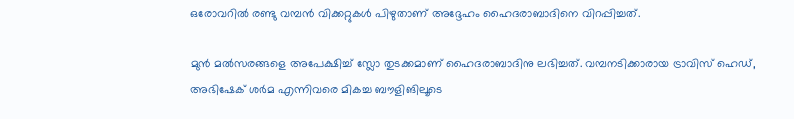ഒരോവറില്‍ രണ്ടു വമ്പന്‍ വിക്കറ്റുകള്‍ പിഴുതാണ് അദ്ദേഹം ഹൈദരാബാദിനെ വിറപ്പിച്ചത്.

മുന്‍ മല്‍സരങ്ങളെ അപേക്ഷിച്ച് സ്ലോ തുടക്കമാണ് ഹൈദരാബാദിനു ലഭിച്ചത്. വമ്പനടിക്കാരായ ട്രാവിസ് ഹെഡ്, അഭിഷേക് ശര്‍മ എന്നിവരെ മികച്ച ബൗളിങിലൂടെ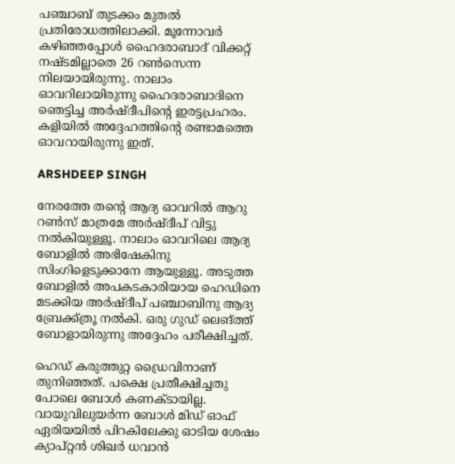പഞ്ചാബ് തുടക്കം മുതല്‍ പ്രതിരോധത്തിലാക്കി. മൂന്നോവര്‍ കഴിഞ്ഞപ്പോള്‍ ഹൈദരാബാദ് വിക്കറ്റ് നഷ്ടമില്ലാതെ 26 റണ്‍സെന്ന നിലയായിരുന്നു. നാലാം ഓവറിലായിരുന്നു ഹൈദരാബാദിനെ ഞെട്ടിച്ച അര്‍ഷ്ദീപിന്റെ ഇരട്ടപ്രഹരം. കളിയില്‍ അദ്ദേഹത്തിന്റെ രണ്ടാമത്തെ ഓവറായിരുന്നു ഇത്.

ARSHDEEP SINGH

നേരത്തേ തന്റെ ആദ്യ ഓവറില്‍ ആറു റണ്‍സ് മാത്രമേ അര്‍ഷ്ദീപ് വിട്ടു നല്‍കിയുള്ളൂ. നാലാം ഓവറിലെ ആദ്യ ബോളില്‍ അഭിഷേകിനു സിംഗിളെടുക്കാനേ ആയുള്ളൂ. അടുത്ത ബോളില്‍ അപകടകാരിയായ ഹെഡിനെ മടക്കിയ അര്‍ഷ്ദീപ് പഞ്ചാബിനു ആദ്യ ബ്രേക്ക്ത്രൂ നല്‍കി. ഒരു ഗുഡ് ലെങ്ത്ത് ബോളായിരുന്നു അദ്ദേഹം പരീക്ഷിച്ചത്.

ഹെഡ് കരുത്തുറ്റ ഡ്രൈവിനാണ് തുനിഞ്ഞത്. പക്ഷെ പ്രതീക്ഷിച്ചതു പോലെ ബോള്‍ കണക്ടായില്ല. വായുവിലുയര്‍ന്ന ബോള്‍ മിഡ് ഓഫ് ഏരിയയില്‍ പിറകിലേക്കു ഓടിയ ശേഷം ക്യാപ്റ്റന്‍ ശിഖര്‍ ധവാന്‍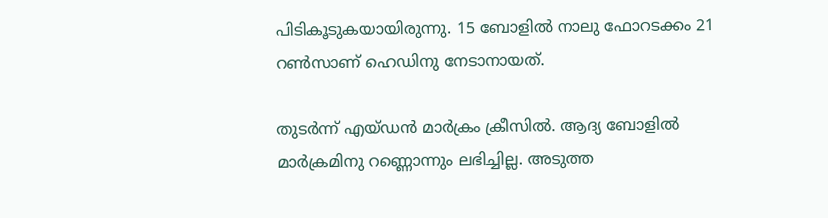പിടികൂടുകയായിരുന്നു. 15 ബോളില്‍ നാലു ഫോറടക്കം 21 റണ്‍സാണ് ഹെഡിനു നേടാനായത്.

തുടര്‍ന്ന് എയ്ഡന്‍ മാര്‍ക്രം ക്രീസില്‍. ആദ്യ ബോളില്‍ മാര്‍ക്രമിനു റണ്ണൊന്നും ലഭിച്ചില്ല. അടുത്ത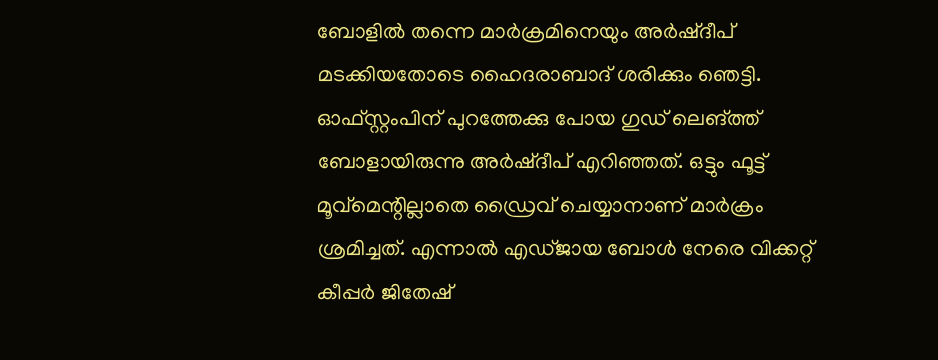ബോളില്‍ തന്നെ മാര്‍ക്രമിനെയും അര്‍ഷ്ദീപ് മടക്കിയതോടെ ഹൈദരാബാദ് ശരിക്കും ഞെട്ടി. ഓഫ്‌സ്റ്റംപിന് പുറത്തേക്കു പോയ ഗുഡ് ലെങ്ത്ത് ബോളായിരുന്നു അര്‍ഷ്ദീപ് എറിഞ്ഞത്. ഒട്ടും ഫൂട്ട് മൂവ്‌മെന്റില്ലാതെ ഡ്രൈവ് ചെയ്യാനാണ് മാര്‍ക്രം ശ്രമിച്ചത്. എന്നാല്‍ എഡ്ജായ ബോള്‍ നേരെ വിക്കറ്റ് കീപ്പര്‍ ജിതേഷ്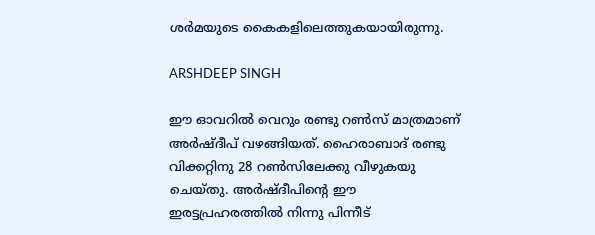ശര്‍മയുടെ കൈകളിലെത്തുകയായിരുന്നു.

ARSHDEEP SINGH

ഈ ഓവറില്‍ വെറും രണ്ടു റണ്‍സ് മാത്രമാണ് അര്‍ഷ്ദീപ് വഴങ്ങിയത്. ഹൈരാബാദ് രണ്ടു വിക്കറ്റിനു 28 റണ്‍സിലേക്കു വീഴുകയു ചെയ്തു. അര്‍ഷ്ദീപിന്റെ ഈ ഇരട്ടപ്രഹരത്തില്‍ നിന്നു പിന്നീട്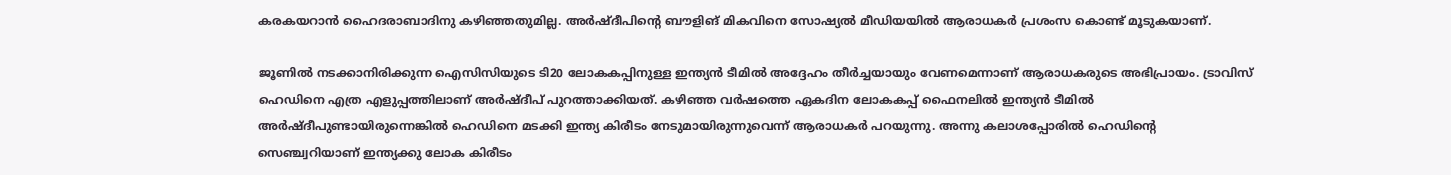കരകയറാന്‍ ഹൈദരാബാദിനു കഴിഞ്ഞതുമില്ല. അര്‍ഷ്ദീപിന്റെ ബൗളിങ് മികവിനെ സോഷ്യല്‍ മീഡിയയില്‍ ആരാധകര്‍ പ്രശംസ കൊണ്ട് മൂടുകയാണ്.

ജൂണില്‍ നടക്കാനിരിക്കുന്ന ഐസിസിയുടെ ടി20 ലോകകപ്പിനുള്ള ഇന്ത്യന്‍ ടീമില്‍ അദ്ദേഹം തീര്‍ച്ചയായും വേണമെന്നാണ് ആരാധകരുടെ അഭിപ്രായം. ട്രാവിസ് ഹെഡിനെ എത്ര എളുപ്പത്തിലാണ് അര്‍ഷ്ദീപ് പുറത്താക്കിയത്. കഴിഞ്ഞ വര്‍ഷത്തെ ഏകദിന ലോകകപ്പ് ഫൈനലില്‍ ഇന്ത്യന്‍ ടീമില്‍ അര്‍ഷ്ദീപുണ്ടായിരുന്നെങ്കില്‍ ഹെഡിനെ മടക്കി ഇന്ത്യ കിരീടം നേടുമായിരുന്നുവെന്ന് ആരാധകര്‍ പറയുന്നു. അന്നു കലാശപ്പോരില്‍ ഹെഡിന്റെ സെഞ്ച്വറിയാണ് ഇന്ത്യക്കു ലോക കിരീടം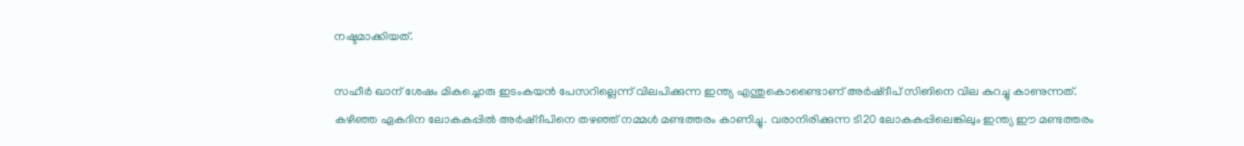നഷ്ടമാക്കിയത്.

സഹീര്‍ ഖാന് ശേഷം മികച്ചൊരു ഇടംകയന്‍ പേസറില്ലെന്ന് വിലപിക്കുന്ന ഇന്ത്യ എന്തുകൊണ്ടൈാണ് അര്‍ഷ്ദീപ് സിങിനെ വില കുറച്ചു കാണുന്നത്. കഴിഞ്ഞ ഏകദിന ലോകകപ്പില്‍ അര്‍ഷ്ദീപിനെ തഴഞ്ഞ് നമ്മള്‍ മണ്ടത്തരം കാണിച്ചു. വരാനിരിക്കുന്ന ടി20 ലോകകപ്പിലെങ്കിലും ഇന്ത്യ ഈ മണ്ടത്തരം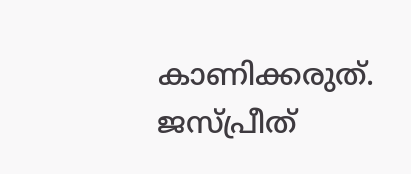കാണിക്കരുത്. ജസ്പ്രീത്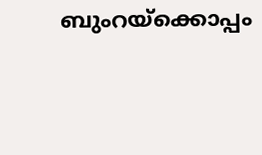ബുംറയ്‌ക്കൊപ്പം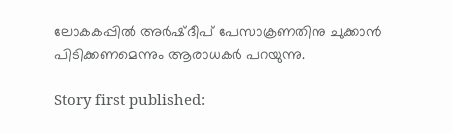ലോകകപ്പില്‍ അര്‍ഷ്ദീപ് പേസാക്രണതിനു ചുക്കാന്‍ പിടിക്കണമെന്നും ആരാധകര്‍ പറയുന്നു.

Story first published: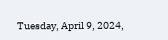Tuesday, April 9, 2024,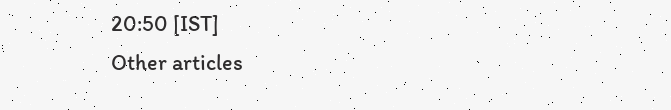20:50 [IST]
Other articles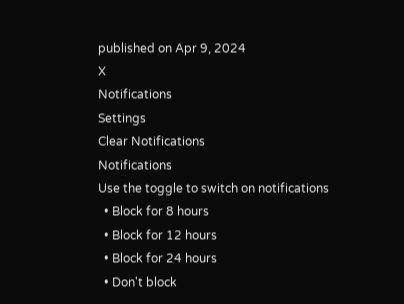published on Apr 9, 2024
X
Notifications
Settings
Clear Notifications
Notifications
Use the toggle to switch on notifications
  • Block for 8 hours
  • Block for 12 hours
  • Block for 24 hours
  • Don't block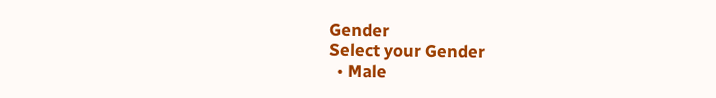Gender
Select your Gender
  • Male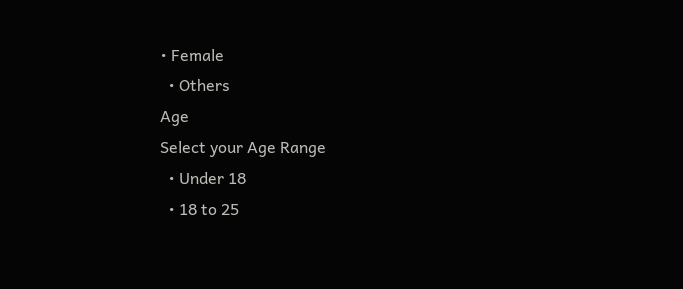• Female
  • Others
Age
Select your Age Range
  • Under 18
  • 18 to 25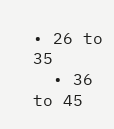• 26 to 35
  • 36 to 45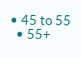• 45 to 55
  • 55+